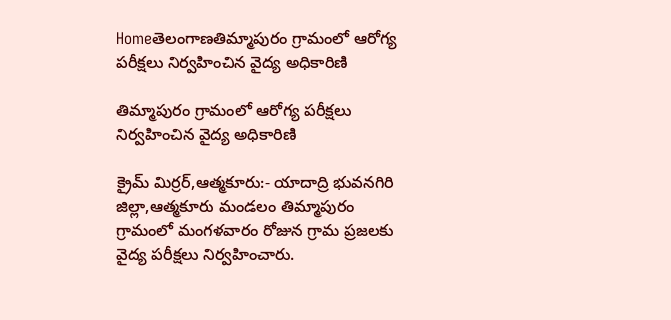Homeతెలంగాణతిమ్మాపురం గ్రామంలో ఆరోగ్య పరీక్షలు నిర్వహించిన వైద్య అధికారిణి

తిమ్మాపురం గ్రామంలో ఆరోగ్య పరీక్షలు నిర్వహించిన వైద్య అధికారిణి

క్రైమ్ మిర్రర్,ఆత్మకూరు:- యాదాద్రి భువనగిరి జిల్లా,ఆత్మకూరు మండలం తిమ్మాపురం గ్రామంలో మంగళవారం రోజున గ్రామ ప్రజలకు వైద్య పరీక్షలు నిర్వహించారు.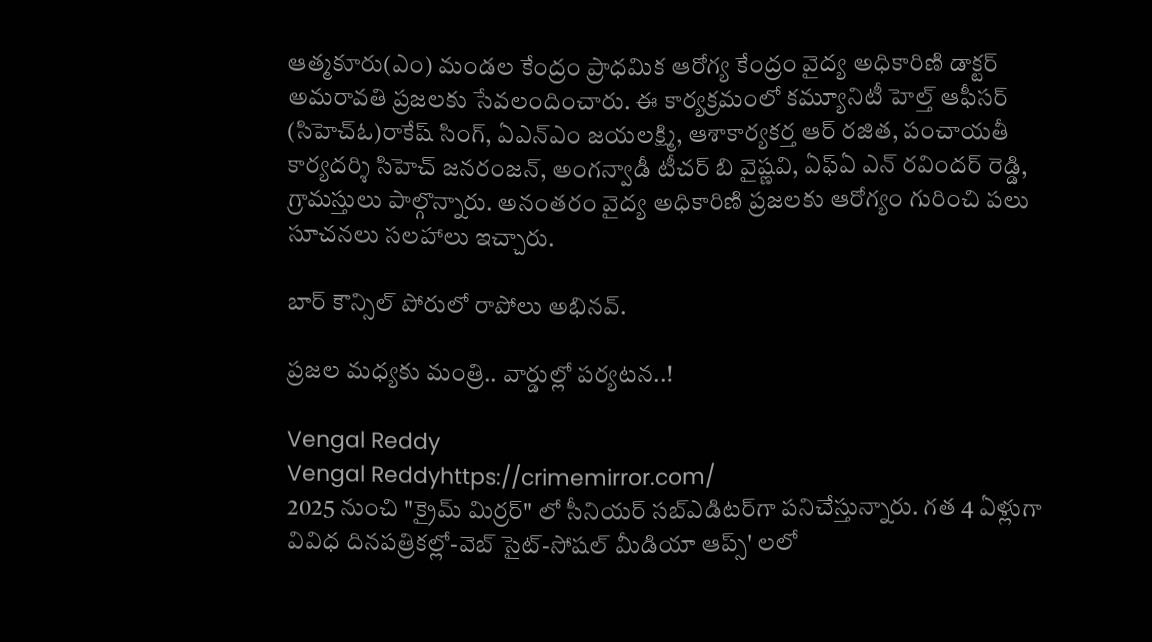ఆత్మకూరు(ఎం) మండల కేంద్రం ప్రాధమిక ఆరోగ్య కేంద్రం వైద్య అధికారిణి డాక్టర్ అమరావతి ప్రజలకు సేవలందించారు. ఈ కార్యక్రమంలో కమ్యూనిటీ హెల్త్ ఆఫీసర్ (సిహెచ్ఓ)రాకేష్ సింగ్, ఏఎన్ఎం జయలక్ష్మి, ఆశాకార్యకర్త ఆర్ రజిత, పంచాయతీ కార్యదర్శి సిహెచ్ జనరంజన్, అంగన్వాడీ టీచర్ బి వైష్ణవి, ఏఫ్ఏ ఎన్ రవిందర్ రెడ్డి, గ్రామస్తులు పాల్గొన్నారు. అనంతరం వైద్య అధికారిణి ప్రజలకు ఆరోగ్యం గురించి పలు సూచనలు సలహాలు ఇచ్చారు.

బార్ కౌన్సిల్ పోరులో రాపోలు అభినవ్.

ప్రజల మధ్యకు మంత్రి.. వార్డుల్లో పర్యటన..!

Vengal Reddy
Vengal Reddyhttps://crimemirror.com/
2025 నుంచి "క్రైమ్ మిర్రర్" లో సీనియర్ సబ్‌ఎడిటర్‌గా పనిచేస్తున్నారు. గత 4 ఏళ్లుగా వివిధ దినపత్రికల్లో-వెబ్ సైట్-సోషల్ మీడియా ఆప్స్' లలో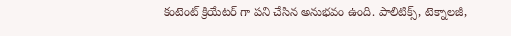కంటెంట్ క్రియేటర్ గా పని చేసిన అనుభవం ఉంది. పాలిటిక్స్‌, టెక్నాలజీ,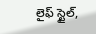లైఫ్‌ స్టైల్‌,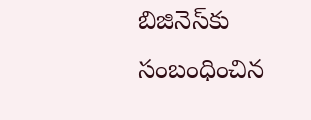బిజినెస్‌కు సంబంధించిన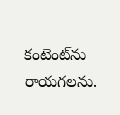కంటెంట్‌ను రాయగలను.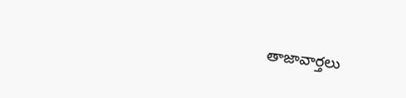తాజావార్తలు